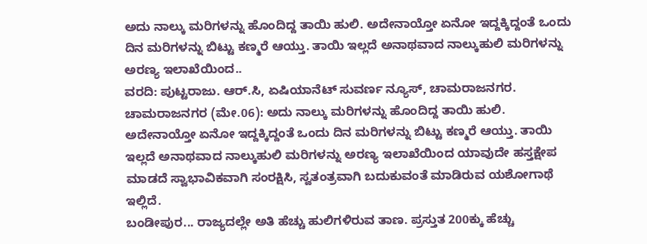ಅದು ನಾಲ್ಕು ಮರಿಗಳನ್ನು ಹೊಂದಿದ್ದ ತಾಯಿ ಹುಲಿ. ಅದೇನಾಯ್ತೋ ಏನೋ ಇದ್ದಕ್ಕಿದ್ದಂತೆ ಒಂದು ದಿನ ಮರಿಗಳನ್ನು ಬಿಟ್ಟು ಕಣ್ಮರೆ ಆಯ್ತು. ತಾಯಿ ಇಲ್ಲದೆ ಅನಾಥವಾದ ನಾಲ್ಕುಹುಲಿ ಮರಿಗಳನ್ನು ಅರಣ್ಯ ಇಲಾಖೆಯಿಂದ..
ವರದಿ: ಪುಟ್ಟರಾಜು. ಆರ್.ಸಿ, ಏಷಿಯಾನೆಟ್ ಸುವರ್ಣ ನ್ಯೂಸ್, ಚಾಮರಾಜನಗರ.
ಚಾಮರಾಜನಗರ (ಮೇ.06): ಅದು ನಾಲ್ಕು ಮರಿಗಳನ್ನು ಹೊಂದಿದ್ದ ತಾಯಿ ಹುಲಿ. ಅದೇನಾಯ್ತೋ ಏನೋ ಇದ್ದಕ್ಕಿದ್ದಂತೆ ಒಂದು ದಿನ ಮರಿಗಳನ್ನು ಬಿಟ್ಟು ಕಣ್ಮರೆ ಆಯ್ತು. ತಾಯಿ ಇಲ್ಲದೆ ಅನಾಥವಾದ ನಾಲ್ಕುಹುಲಿ ಮರಿಗಳನ್ನು ಅರಣ್ಯ ಇಲಾಖೆಯಿಂದ ಯಾವುದೇ ಹಸ್ತಕ್ಷೇಪ ಮಾಡದೆ ಸ್ವಾಭಾವಿಕವಾಗಿ ಸಂರಕ್ಷಿಸಿ, ಸ್ವತಂತ್ರವಾಗಿ ಬದುಕುವಂತೆ ಮಾಡಿರುವ ಯಶೋಗಾಥೆ ಇಲ್ಲಿದೆ.
ಬಂಡೀಪುರ... ರಾಜ್ಯದಲ್ಲೇ ಅತಿ ಹೆಚ್ಚು ಹುಲಿಗಳಿರುವ ತಾಣ. ಪ್ರಸ್ತುತ 200ಕ್ಕು ಹೆಚ್ಚು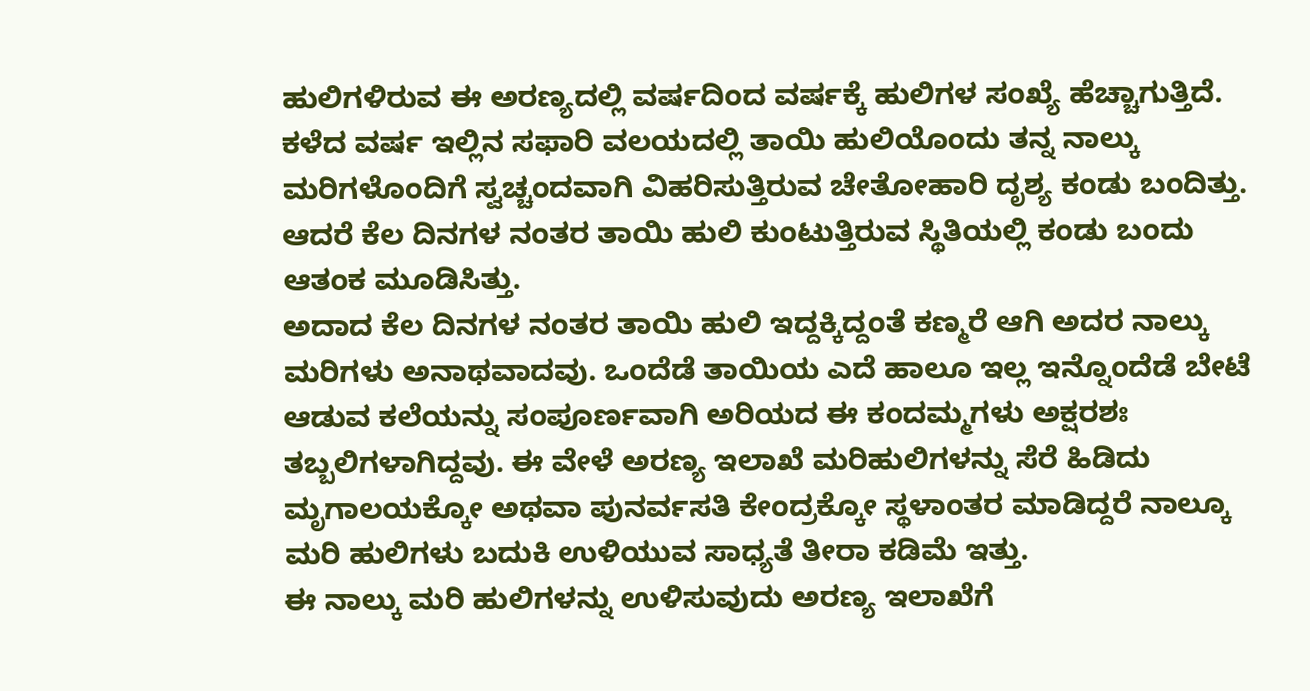ಹುಲಿಗಳಿರುವ ಈ ಅರಣ್ಯದಲ್ಲಿ ವರ್ಷದಿಂದ ವರ್ಷಕ್ಕೆ ಹುಲಿಗಳ ಸಂಖ್ಯೆ ಹೆಚ್ಚಾಗುತ್ತಿದೆ. ಕಳೆದ ವರ್ಷ ಇಲ್ಲಿನ ಸಫಾರಿ ವಲಯದಲ್ಲಿ ತಾಯಿ ಹುಲಿಯೊಂದು ತನ್ನ ನಾಲ್ಕು ಮರಿಗಳೊಂದಿಗೆ ಸ್ವಚ್ಚಂದವಾಗಿ ವಿಹರಿಸುತ್ತಿರುವ ಚೇತೋಹಾರಿ ದೃಶ್ಯ ಕಂಡು ಬಂದಿತ್ತು. ಆದರೆ ಕೆಲ ದಿನಗಳ ನಂತರ ತಾಯಿ ಹುಲಿ ಕುಂಟುತ್ತಿರುವ ಸ್ಥಿತಿಯಲ್ಲಿ ಕಂಡು ಬಂದು ಆತಂಕ ಮೂಡಿಸಿತ್ತು.
ಅದಾದ ಕೆಲ ದಿನಗಳ ನಂತರ ತಾಯಿ ಹುಲಿ ಇದ್ದಕ್ಕಿದ್ದಂತೆ ಕಣ್ಮರೆ ಆಗಿ ಅದರ ನಾಲ್ಕು ಮರಿಗಳು ಅನಾಥವಾದವು. ಒಂದೆಡೆ ತಾಯಿಯ ಎದೆ ಹಾಲೂ ಇಲ್ಲ ಇನ್ನೊಂದೆಡೆ ಬೇಟೆ ಆಡುವ ಕಲೆಯನ್ನು ಸಂಪೂರ್ಣವಾಗಿ ಅರಿಯದ ಈ ಕಂದಮ್ಮಗಳು ಅಕ್ಷರಶಃ ತಬ್ಬಲಿಗಳಾಗಿದ್ದವು. ಈ ವೇಳೆ ಅರಣ್ಯ ಇಲಾಖೆ ಮರಿಹುಲಿಗಳನ್ನು ಸೆರೆ ಹಿಡಿದು ಮೃಗಾಲಯಕ್ಕೋ ಅಥವಾ ಪುನರ್ವಸತಿ ಕೇಂದ್ರಕ್ಕೋ ಸ್ಥಳಾಂತರ ಮಾಡಿದ್ದರೆ ನಾಲ್ಕೂ ಮರಿ ಹುಲಿಗಳು ಬದುಕಿ ಉಳಿಯುವ ಸಾಧ್ಯತೆ ತೀರಾ ಕಡಿಮೆ ಇತ್ತು.
ಈ ನಾಲ್ಕು ಮರಿ ಹುಲಿಗಳನ್ನು ಉಳಿಸುವುದು ಅರಣ್ಯ ಇಲಾಖೆಗೆ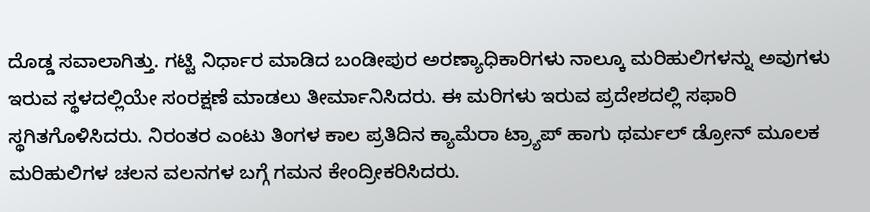ದೊಡ್ಡ ಸವಾಲಾಗಿತ್ತು. ಗಟ್ಟಿ ನಿರ್ಧಾರ ಮಾಡಿದ ಬಂಡೀಪುರ ಅರಣ್ಯಾಧಿಕಾರಿಗಳು ನಾಲ್ಕೂ ಮರಿಹುಲಿಗಳನ್ನು ಅವುಗಳು ಇರುವ ಸ್ಥಳದಲ್ಲಿಯೇ ಸಂರಕ್ಷಣೆ ಮಾಡಲು ತೀರ್ಮಾನಿಸಿದರು. ಈ ಮರಿಗಳು ಇರುವ ಪ್ರದೇಶದಲ್ಲಿ ಸಫಾರಿ ಸ್ಥಗಿತಗೊಳಿಸಿದರು. ನಿರಂತರ ಎಂಟು ತಿಂಗಳ ಕಾಲ ಪ್ರತಿದಿನ ಕ್ಯಾಮೆರಾ ಟ್ರ್ಯಾಪ್ ಹಾಗು ಥರ್ಮಲ್ ಡ್ರೋನ್ ಮೂಲಕ ಮರಿಹುಲಿಗಳ ಚಲನ ವಲನಗಳ ಬಗ್ಗೆ ಗಮನ ಕೇಂದ್ರೀಕರಿಸಿದರು.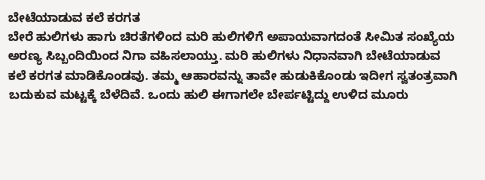ಬೇಟೆಯಾಡುವ ಕಲೆ ಕರಗತ
ಬೇರೆ ಹುಲಿಗಳು ಹಾಗು ಚಿರತೆಗಳಿಂದ ಮರಿ ಹುಲಿಗಳಿಗೆ ಅಪಾಯವಾಗದಂತೆ ಸೀಮಿತ ಸಂಖ್ಯೆಯ ಅರಣ್ಯ ಸಿಬ್ಬಂದಿಯಿಂದ ನಿಗಾ ವಹಿಸಲಾಯ್ತು. ಮರಿ ಹುಲಿಗಳು ನಿಧಾನವಾಗಿ ಬೇಟೆಯಾಡುವ ಕಲೆ ಕರಗತ ಮಾಡಿಕೊಂಡವು. ತಮ್ಮ ಆಹಾರವನ್ನು ತಾವೇ ಹುಡುಕಿಕೊಂಡು ಇದೀಗ ಸ್ವತಂತ್ರವಾಗಿ ಬದುಕುವ ಮಟ್ಟಕ್ಕೆ ಬೆಳೆದಿವೆ. ಒಂದು ಹುಲಿ ಈಗಾಗಲೇ ಬೇರ್ಪಟ್ಟಿದ್ದು ಉಳಿದ ಮೂರು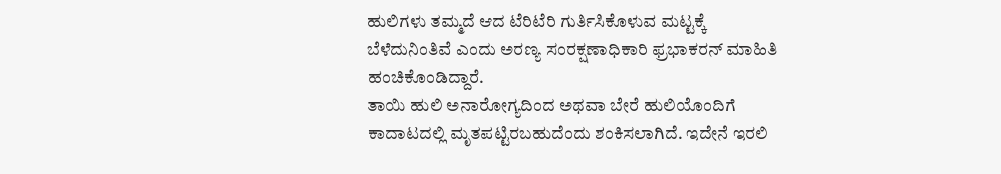ಹುಲಿಗಳು ತಮ್ಮದೆ ಆದ ಟೆರಿಟೆರಿ ಗುರ್ತಿಸಿಕೊಳುವ ಮಟ್ಟಕ್ಕೆ ಬೆಳೆದುನಿಂತಿವೆ ಎಂದು ಅರಣ್ಯ ಸಂರಕ್ಷಣಾಧಿಕಾರಿ ಫ್ರಭಾಕರನ್ ಮಾಹಿತಿ ಹಂಚಿಕೊಂಡಿದ್ದಾರೆ.
ತಾಯಿ ಹುಲಿ ಅನಾರೋಗ್ಯದಿಂದ ಅಥವಾ ಬೇರೆ ಹುಲಿಯೊಂದಿಗೆ ಕಾದಾಟದಲ್ಲಿ ಮೃತಪಟ್ಟಿರಬಹುದೆಂದು ಶಂಕಿಸಲಾಗಿದೆ. ಇದೇನೆ ಇರಲಿ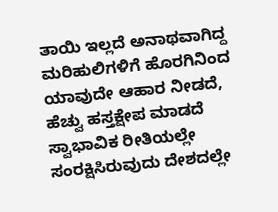ತಾಯಿ ಇಲ್ಲದೆ ಅನಾಥವಾಗಿದ್ದ ಮರಿಹುಲಿಗಳಿಗೆ ಹೊರಗಿನಿಂದ ಯಾವುದೇ ಆಹಾರ ನೀಡದೆ, ಹೆಚ್ವು ಹಸ್ತಕ್ಷೇಪ ಮಾಡದೆ ಸ್ವಾಭಾವಿಕ ರೀತಿಯಲ್ಲೇ ಸಂರಕ್ಷಿಸಿರುವುದು ದೇಶದಲ್ಲೇ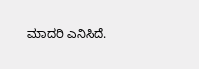ಮಾದರಿ ಎನಿಸಿದೆ.